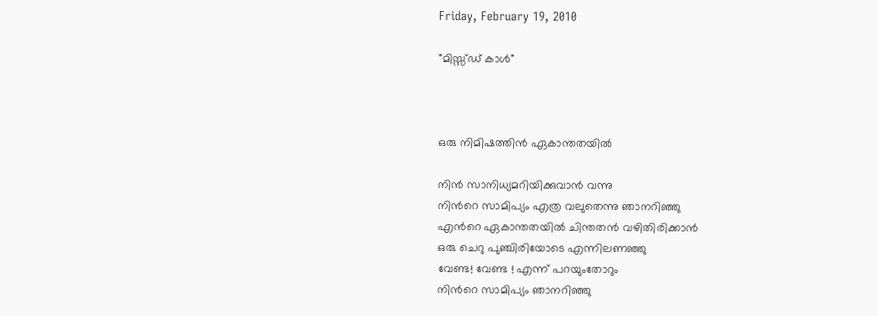Friday, February 19, 2010

"മിസ്സ്ഡ് കാള്‍"



ഒരു നിമിഷത്തിന്‍ ഏകാന്തതയില്‍

നിന്‍ സാനിധ്യമറിയിക്കുവാന്‍ വന്നു
നിന്‍റെ സാമിപ്യം എത്ര വലുതെന്നു ഞാനറിഞ്ഞു
എന്‍റെ ഏകാന്തതയില്‍ ചിന്തതന്‍ വഴിതിരിക്കാന്‍
ഒരു ചെറു പുഞ്ചിരിയോടെ എന്നിലണഞ്ഞു
വേണ്ട! വേണ്ട ! എന്ന് പറയുംതോറും
നിന്‍റെ സാമിപ്യം ഞാനറിഞ്ഞു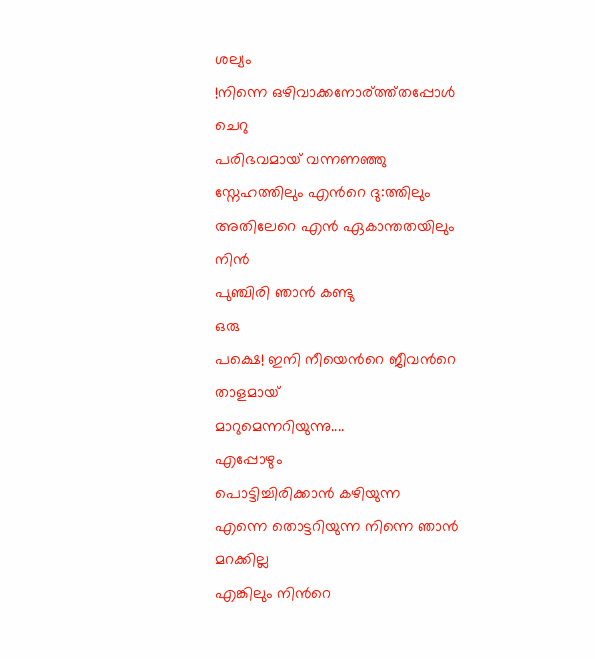ശല്യം
!നിന്നെ ഒഴിവാക്കനോര്ത്ത്തപ്പോള്‍
ചെറു
പരിഭവമായ് വന്നണഞ്ഞു
സ്നേഹത്തിലും എന്‍റെ ദു:ത്തിലും
അതിലേറെ എന്‍ ഏകാന്തതയിലും
നിന്‍
പുഞ്ചിരി ഞാന്‍ കണ്ടു
ഒരു
പക്ഷെ! ഇനി നീയെന്‍റെ ജീവന്‍റെ താളമായ്
മാറുമെന്നറിയുന്നു....
എപ്പോഴും
പൊട്ടിച്ചിരിക്കാന്‍ കഴിയുന്ന
എന്നെ തൊട്ടറിയുന്ന നിന്നെ ഞാന്‍ മറക്കില്ല
എങ്കിലും നിന്‍റെ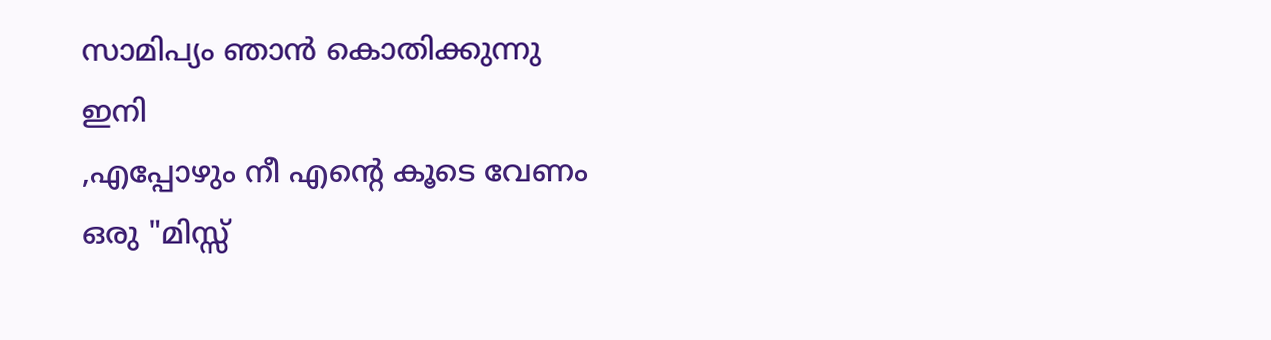സാമിപ്യം ഞാന്‍ കൊതിക്കുന്നു
ഇനി
,എപ്പോഴും നീ എന്‍റെ കൂടെ വേണം
ഒരു "മിസ്സ്‌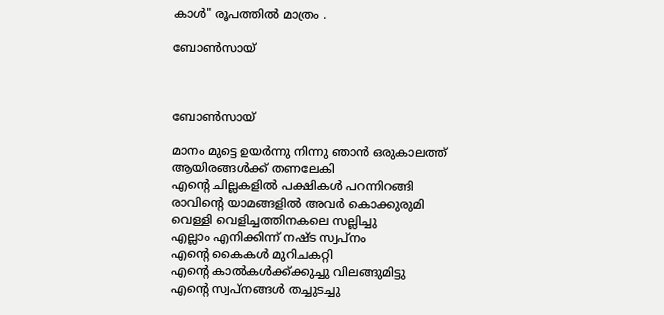കാള്‍" രൂപത്തില്‍ മാത്രം .

ബോണ്‍സായ്



ബോണ്‍സായ്

മാനം മുട്ടെ ഉയര്‍ന്നു നിന്നു ഞാന്‍ ഒരുകാലത്ത്
ആയിരങ്ങള്‍ക്ക് തണലേകി
എന്‍റെ ചില്ലകളില്‍ പക്ഷികള്‍ പറന്നിറങ്ങി
രാവിന്‍റെ യാമങ്ങളില്‍ അവര്‍ കൊക്കുരുമി
വെള്ളി വെളിച്ചത്തിനകലെ സല്ലിച്ചു
എല്ലാം എനിക്കിന്ന് നഷ്ട സ്വപ്നം
എന്‍റെ കൈകള്‍ മുറിചകറ്റി
എന്‍റെ കാല്‍കള്‍ക്ക്ക്കുച്ചു വിലങ്ങുമിട്ടു
എന്‍റെ സ്വപ്നങ്ങള്‍ തച്ചുടച്ചു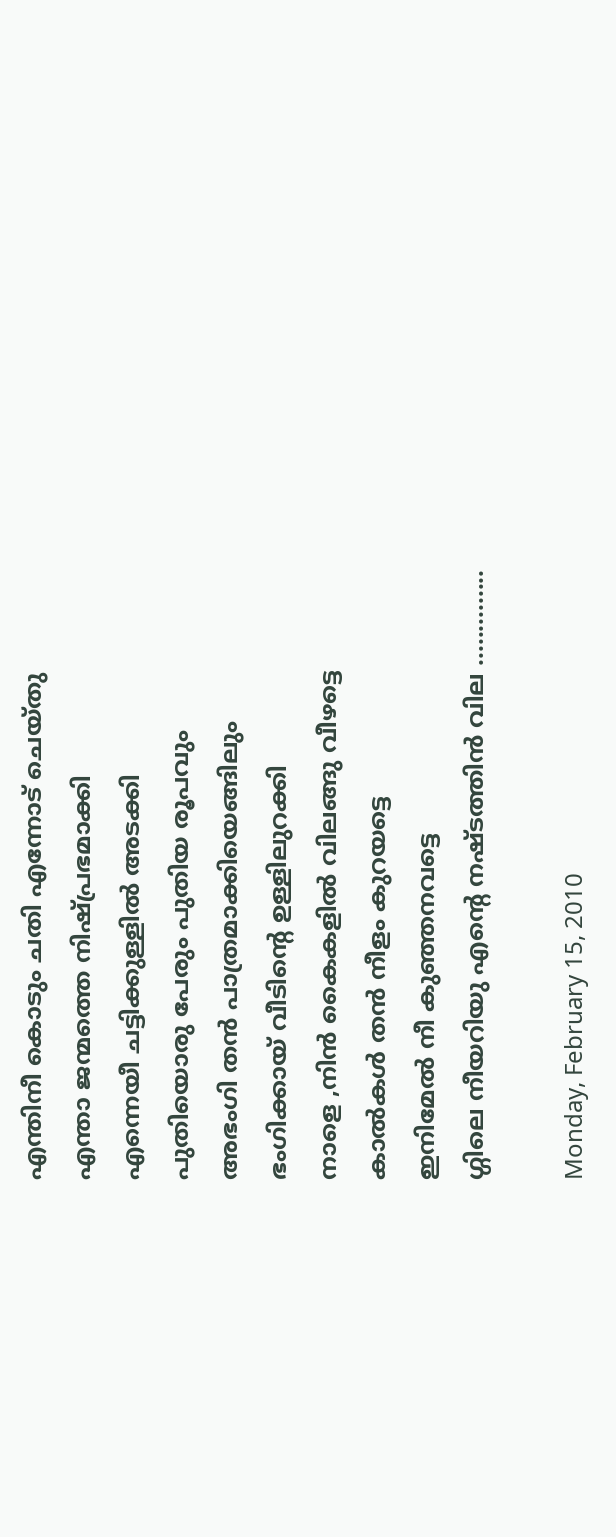എന്തിനീ കൊടും ചതി എന്നോട് ചെയ്തു
എന്താ ജന്മത്തെ നിഷ്പ്രഭമാക്കി
എന്നെയീ ചട്ടിക്കുള്ളില്‍ അടക്കി
പുതിയൊരു പേരും പുതിയ രൂപവും
അഭംഗി തന്‍ പാത്രമാക്കിയെങ്ങിലും
ഭംഗിക്കായ്‌ വീടിന്‍റെ ഉള്ളിലുറക്കി
നാളെ ,നിന്‍ കൈകളില്‍ വിലങ്ങു വീഴട്ടെ
കാല്‍കള്‍ തന്‍ നീളം കുറയട്ടെ
ഇനിമേല്‍ നീ കുഞ്ഞനവട്ടെ
ഗ്ഗിലെ നീയറിയു എന്‍റെ നഷ്ടത്തിന്‍ വില ..............

Monday, February 15, 2010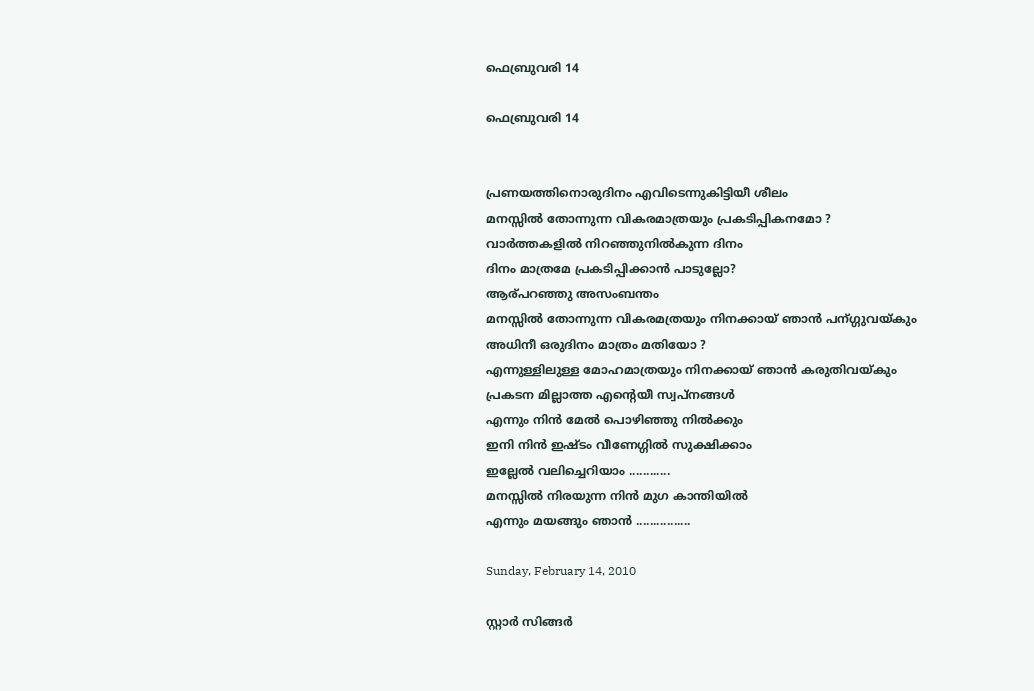ഫെബ്രുവരി 14

ഫെബ്രുവരി 14


പ്രണയത്തിനൊരുദിനം എവിടെന്നുകിട്ടിയീ ശീലം
മനസ്സില്‍ തോന്നുന്ന വികരമാത്രയും പ്രകടിപ്പികനമോ ?
വാര്‍ത്തകളില്‍ നിറഞ്ഞുനില്‍കുന്ന ദിനം
ദിനം മാത്രമേ പ്രകടിപ്പിക്കാന്‍ പാടുല്ലോ?
ആര്പറഞ്ഞു അസംബന്തം
മനസ്സില്‍ തോന്നുന്ന വികരമത്രയും നിനക്കായ്‌ ഞാന്‍ പന്ഗ്ഗുവയ്കും
അധിനീ ഒരുദിനം മാത്രം മതിയോ ?
എന്നുള്ളിലുള്ള മോഹമാത്രയും നിനക്കായ്‌ ഞാന്‍ കരുതിവയ്കും
പ്രകടന മില്ലാത്ത എന്റെയീ സ്വപ്‌നങ്ങള്‍
എന്നും നിന്‍ മേല്‍ പൊഴിഞ്ഞു നില്‍ക്കും
ഇനി നിന്‍ ഇഷ്ടം വീണേഗ്ഗില്‍ സുക്ഷിക്കാം
ഇല്ലേല്‍ വലിച്ചെറിയാം ............
മനസ്സില്‍ നിരയുന്ന നിന്‍ മുഗ കാന്തിയില്‍
എന്നും മയങ്ങും ഞാന്‍ ................

Sunday, February 14, 2010

സ്റ്റാര്‍ സിങ്ങര്‍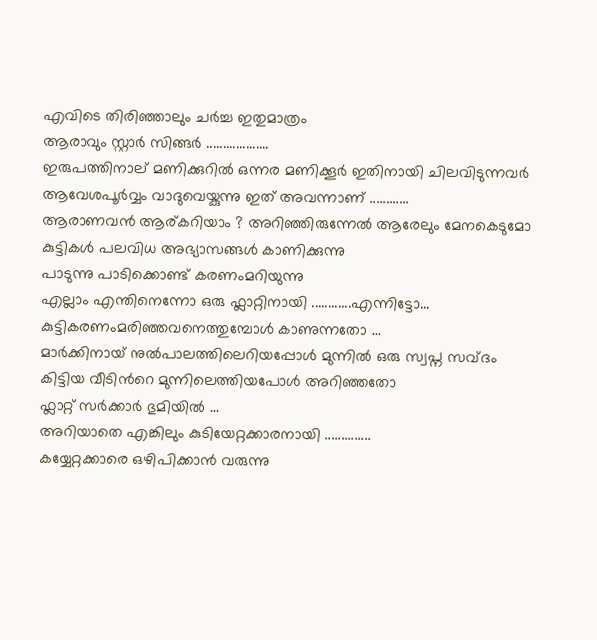എവിടെ തിരിഞ്ഞാലും ചര്‍ച്ച ഇതുമാത്രം
ആരാവും സ്റ്റാര്‍ സിങ്ങര്‍ ...................
ഇരുപത്തിനാല് മണിക്കുറില്‍ ഒന്നര മണിക്കൂര്‍ ഇതിനായി ചിലവിടുന്നവര്‍
ആവേശപൂര്‍വ്വം വാദുവെയ്കുന്നു ഇത് അവന്നാണ്‌ ............
ആരാണവന്‍ ആര്കറിയാം ? അറിഞ്ഞിരുന്നേല്‍ ആരേലും മേനകെടുമോ
കുട്ടികള്‍ പലവിധ അഭ്യാസങ്ങള്‍ കാണിക്കുന്നു
പാടുന്നു പാടിക്കൊണ്ട് കരണംമറിയുന്നു
എല്ലാം എന്തിനെന്നോ ഒരു ഫ്ലാറ്റിനായി ............എന്നിട്ടോ...
കുട്ടികരണംമരിഞ്ഞവനെത്തുമ്പോള്‍ കാണുന്നതോ ...
മാര്‍ക്കിനായ് നുല്‍പാലത്തിലെറിയപ്പോള്‍ മുന്നില്‍ ഒരു സ്വപ്ന സവ്ദം
കിട്ടിയ വീടിന്‍റെ മുന്നിലെത്തിയപോള്‍ അറിഞ്ഞതോ
ഫ്ലാറ്റ് സര്‍ക്കാര്‍ ഭുമിയില്‍ ...
അറിയാതെ എങ്കിലും കുടിയേറ്റക്കാരനായി ..............
കയ്യേറ്റക്കാരെ ഒഴിപിക്കാന്‍ വരുന്നു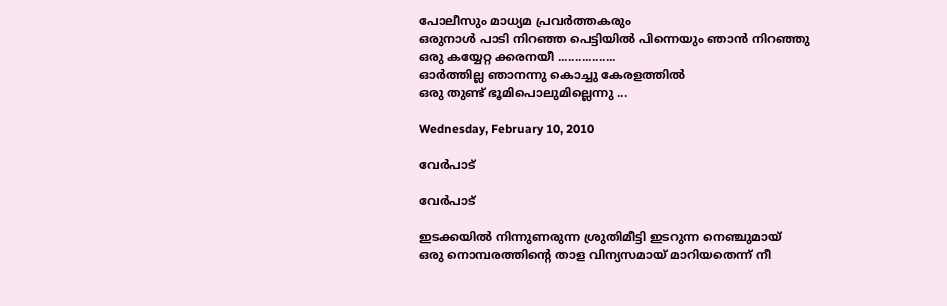പോലീസും മാധ്യമ പ്രവര്‍ത്തകരും
ഒരുനാള്‍ പാടി നിറഞ്ഞ പെട്ടിയില്‍ പിന്നെയും ഞാന്‍ നിറഞ്ഞു
ഒരു കയ്യേറ്റ ക്കരനയീ .................
ഓര്‍ത്തില്ല ഞാനന്നു കൊച്ചു കേരളത്തില്‍
ഒരു തുണ്ട് ഭൂമിപൊലുമില്ലെന്നു ...

Wednesday, February 10, 2010

വേര്‍പാട്

വേര്‍പാട്

ഇടക്കയില്‍ നിന്നുണരുന്ന ശ്രുതിമീട്ടി ഇടറുന്ന നെഞ്ചുമായ്
ഒരു നൊമ്പരത്തിന്‍റെ താള വിന്യസമായ് മാറിയതെന്ന് നീ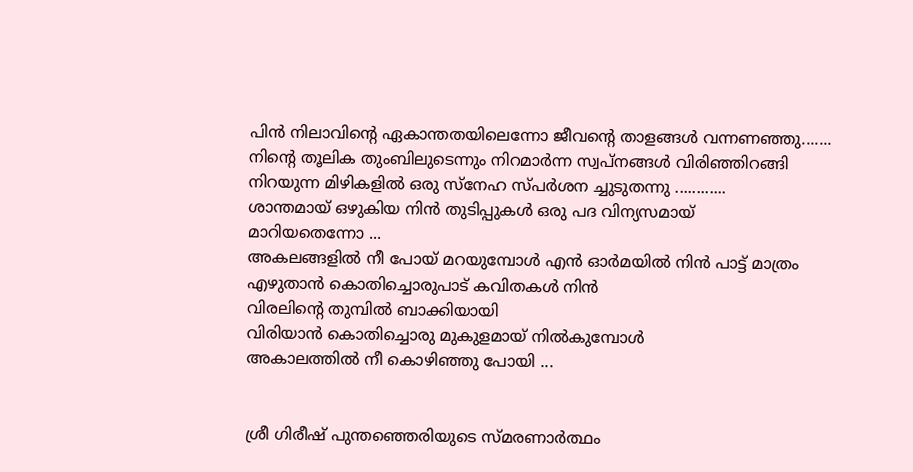പിന്‍ നിലാവിന്‍റെ ഏകാന്തതയിലെന്നോ ജീവന്റെ താളങ്ങള്‍ വന്നണഞ്ഞു.......
നിന്‍റെ തൂലിക തുംബിലുടെന്നും നിറമാര്‍ന്ന സ്വപ്നങ്ങള്‍ വിരിഞ്ഞിറങ്ങി
നിറയുന്ന മിഴികളില്‍ ഒരു സ്നേഹ സ്പര്‍ശന ച്ചുടുതന്നു ............
ശാന്തമായ് ഒഴുകിയ നിന്‍ തുടിപ്പുകള്‍ ഒരു പദ വിന്യസമായ്
മാറിയതെന്നോ ...
അകലങ്ങളില്‍ നീ പോയ്‌ മറയുമ്പോള്‍ എന്‍ ഓര്‍മയില്‍ നിന്‍ പാട്ട് മാത്രം
എഴുതാന്‍ കൊതിച്ചൊരുപാട് കവിതകള്‍ നിന്‍
വിരലിന്‍റെ തുമ്പില്‍ ബാക്കിയായി
വിരിയാന്‍ കൊതിച്ചൊരു മുകുളമായ് നില്‍കുമ്പോള്‍
അകാലത്തില്‍ നീ കൊഴിഞ്ഞു പോയി ...


ശ്രീ ഗിരീഷ്‌ പുന്തഞ്ഞെരിയുടെ സ്മരണാര്‍ത്ഥം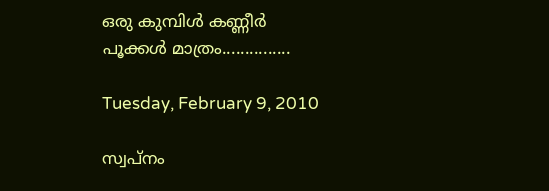ഒരു കുമ്പിള്‍ കണ്ണീര്‍ പൂക്കള്‍ മാത്രം...............

Tuesday, February 9, 2010

സ്വപ്നം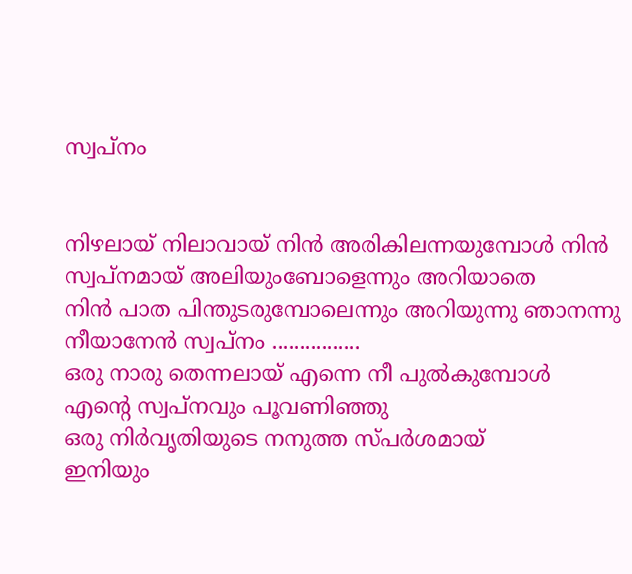സ്വപ്നം


നിഴലായ് നിലാവായ് നിന്‍ അരികിലന്നയുമ്പോള്‍ നിന്‍
സ്വപ്നമായ് അലിയുംബോളെന്നും അറിയാതെ
നിന്‍ പാത പിന്തുടരുമ്പോലെന്നും അറിയുന്നു ഞാനന്നു
നീയാനേന്‍ സ്വപ്നം ................
ഒരു നാരു തെന്നലായ് എന്നെ നീ പുല്‍കുമ്പോള്‍
എന്‍റെ സ്വപ്നവും പൂവണിഞ്ഞു
ഒരു നിര്‍വൃതിയുടെ നനുത്ത സ്പര്‍ശമായ്
ഇനിയും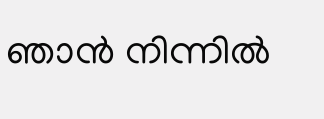ഞാന്‍ നിന്നില്‍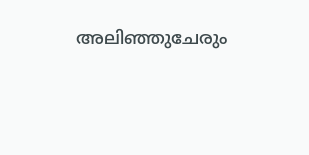അലിഞ്ഞുചേരും